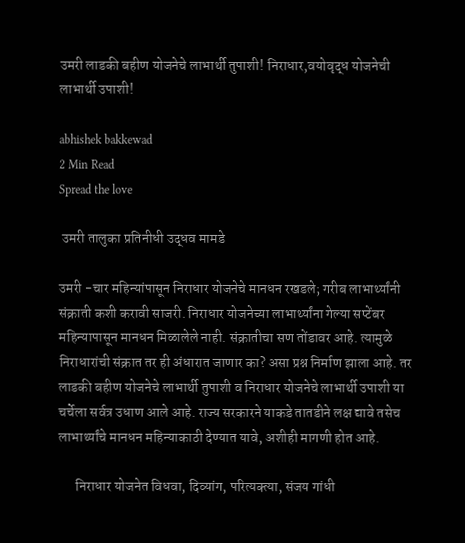उमरी लाडकी बहीण योजनेचे लाभार्थी तुपाशी! निराधार,वयोवृद्ध योजनेची लाभार्थी उपाशी!

abhishek bakkewad
2 Min Read
Spread the love

 उमरी तालुका प्रतिनीधी उद्धव मामडे

उमरी -चार महिन्यांपासून निराधार योजनेचे मानधन रखडले; गरीब लाभार्थ्यांनी संक्राती कशी करावी साजरी. निराधार योजनेच्या लाभार्थ्यांना गेल्या सप्टेंबर महिन्यापासून मानधन मिळालेले नाही. संक्रातीचा सण तोंडावर आहे. त्यामुळे निराधारांची संक्रात तर ही अंधारात जाणार का? असा प्रश्न निर्माण झाला आहे. तर लाडकी बहीण योजनेचे लाभार्थी तुपाशी व निराधार योजनेचे लाभार्थी उपाशी या चर्चेला सर्वत्र उधाण आले आहे. राज्य सरकारने याकडे तातडीने लक्ष द्यावे तसेच लाभार्थ्यांचे मानधन महिन्याकाठी देण्यात यावे, अशीही मागणी होत आहे.

      निराधार योजनेत विधवा, दिव्यांग, परित्यक्त्या, संजय गांधी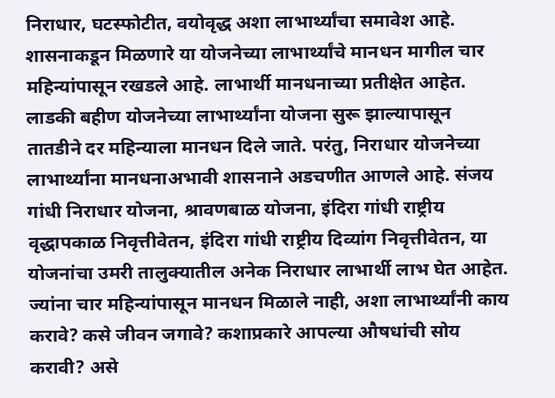निराधार, घटस्फोटीत, वयोवृद्ध अशा लाभार्थ्यांचा समावेश आहे. शासनाकडून मिळणारे या योजनेच्या लाभार्थ्यांचे मानधन मागील चार महिन्यांपासून रखडले आहे. लाभार्थी मानधनाच्या प्रतीक्षेत आहेत. लाडकी बहीण योजनेच्या लाभार्थ्यांना योजना सुरू झाल्यापासून तातडीने दर महिन्याला मानधन दिले जाते. परंतु, निराधार योजनेच्या लाभार्थ्यांना मानधनाअभावी शासनाने अडचणीत आणले आहे. संजय गांधी निराधार योजना, श्रावणबाळ योजना, इंदिरा गांधी राष्ट्रीय वृद्धापकाळ निवृत्तीवेतन, इंदिरा गांधी राष्ट्रीय दिव्यांग निवृत्तीवेतन, या योजनांचा उमरी तालुक्यातील अनेक निराधार लाभार्थी लाभ घेत आहेत. ज्यांना चार महिन्यांपासून मानधन मिळाले नाही, अशा लाभार्थ्यांनी काय करावे? कसे जीवन जगावे? कशाप्रकारे आपल्या औषधांची सोय करावी? असे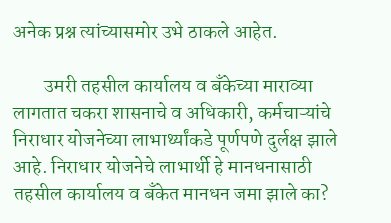अनेक प्रश्न त्यांच्यासमोर उभे ठाकले आहेत.

        उमरी तहसील कार्यालय व बँकेच्या माराव्या लागतात चकरा शासनाचे व अधिकारी, कर्मचाऱ्यांचे निराधार योजनेच्या लाभार्थ्यांकडे पूर्णपणे दुर्लक्ष झाले आहे. निराधार योजनेचे लाभार्थी हे मानधनासाठी तहसील कार्यालय व बँकेत मानधन जमा झाले का?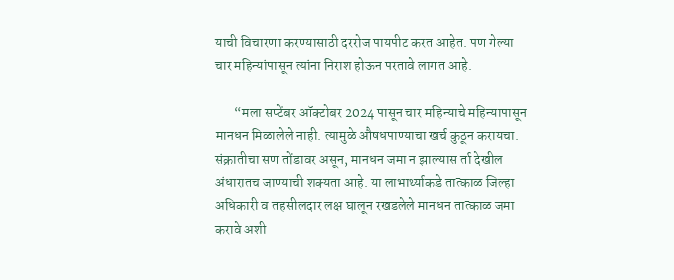याची विचारणा करण्यासाठी दररोज पायपीट करत आहेत. पण गेल्या चार महिन्यांपासून त्यांना निराश होऊन परतावे लागत आहे.

       “मला सप्टेंबर ऑक्टोबर 2024 पासून चार महिन्याचे महिन्यापासून मानधन मिळालेले नाही. त्यामुळे औषधपाण्याचा खर्च कुठून करायचा. संक्रातीचा सण तोंडावर असून, मानधन जमा न झाल्यास र्ता देखील अंधारातच जाण्याची शक्यता आहे. या लाभार्थ्याकडे तात्काळ जिल्हा अधिकारी व तहसीलदार लक्ष घालून रखडलेले मानधन तात्काळ जमा करावे अशी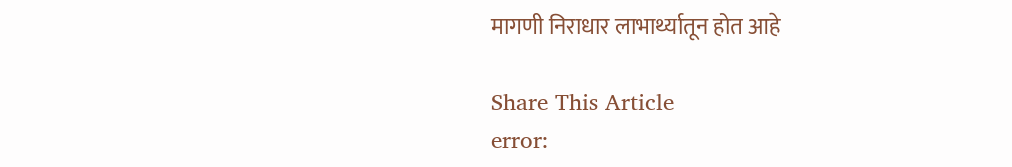मागणी निराधार लाभार्थ्यातून होत आहे

Share This Article
error: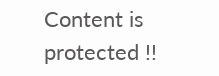Content is protected !!